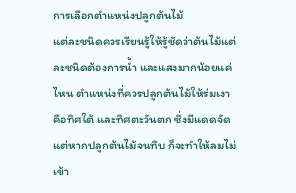การเลือกตำแหน่งปลูกต้นไม้
แต่ละชนิดควรเรียนรู้ให้รู้ชัดว่าต้นไม้แต่ละชนิดต้องการน้ำ และแสงมากน้อยแค่ไหน ตำแหน่งที่ควรปลูกต้นไม้ให้ร่มเงา คือทิศใต้ และทิศตะวันตก ซึ่งมีแดดจัด แต่หากปลูกต้นไม้จนทึบ ก็จะทำให้ลมไม่เข้า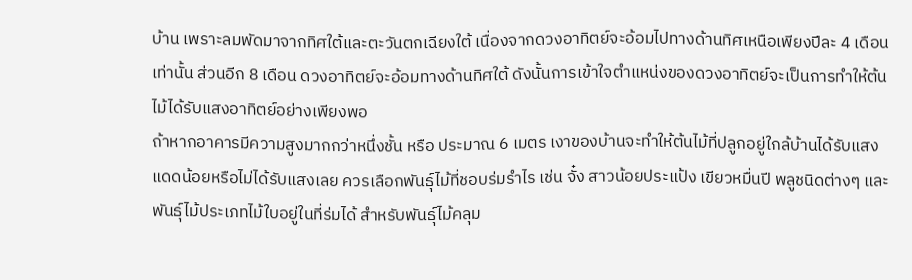บ้าน เพราะลมพัดมาจากทิศใต้และตะวันตกเฉียงใต้ เนื่องจากดวงอาทิตย์จะอ้อมไปทางด้านทิศเหนือเพียงปีละ 4 เดือนเท่านั้น ส่วนอีก 8 เดือน ดวงอาทิตย์จะอ้อมทางด้านทิศใต้ ดังนั้นการเข้าใจตำแหน่งของดวงอาทิตย์จะเป็นการทำให้ต้นไม้ได้รับแสงอาทิตย์อย่างเพียงพอ
ถ้าหากอาคารมีความสูงมากกว่าหนึ่งชั้น หรือ ประมาณ 6 เมตร เงาของบ้านจะทำให้ต้นไม้ที่ปลูกอยู่ใกล้บ้านได้รับแสงแดดน้อยหรือไม่ได้รับแสงเลย ควรเลือกพันธุ์ไม้ที่ชอบร่มรำไร เช่น จั๋ง สาวน้อยประแป้ง เขียวหมื่นปี พลูชนิดต่างๆ และพันธุ์ไม้ประเภทไม้ใบอยู่ในที่ร่มได้ สำหรับพันธุ์ไม้คลุม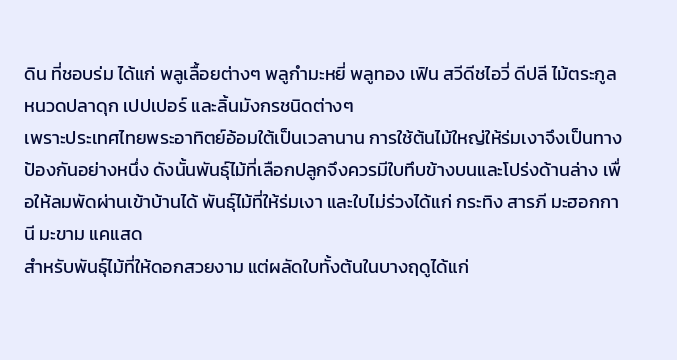ดิน ที่ชอบร่ม ได้แก่ พลูเลื้อยต่างๆ พลูกำมะหยี่ พลูทอง เฟิน สวีดีชไอวี่ ดีปลี ไม้ตระกูลหนวดปลาดุก เปปเปอร์ และลิ้นมังกรชนิดต่างๆ
เพราะประเทศไทยพระอาทิตย์อ้อมใต้เป็นเวลานาน การใช้ต้นไม้ใหญ่ให้ร่มเงาจึงเป็นทางป้องกันอย่างหนึ่ง ดังนั้นพันธุ์ไม้ที่เลือกปลูกจึงควรมีใบทึบข้างบนและโปร่งด้านล่าง เพื่อให้ลมพัดผ่านเข้าบ้านได้ พันธุ์ไม้ที่ให้ร่มเงา และใบไม่ร่วงได้แก่ กระทิง สารภี มะฮอกกานี มะขาม แคแสด
สำหรับพันธุ์ไม้ที่ให้ดอกสวยงาม แต่ผลัดใบทั้งต้นในบางฤดูได้แก่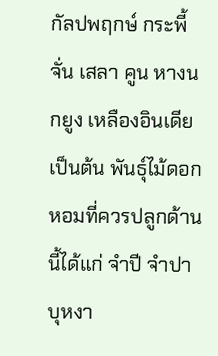กัลปพฤกษ์ กระพี้จั่น เสลา คูน หางนกยูง เหลืองอินเดีย เป็นต้น พันธุ์ไม้ดอกหอมที่ควรปลูกด้านนี้ได้แก่ จำปี จำปา บุหงา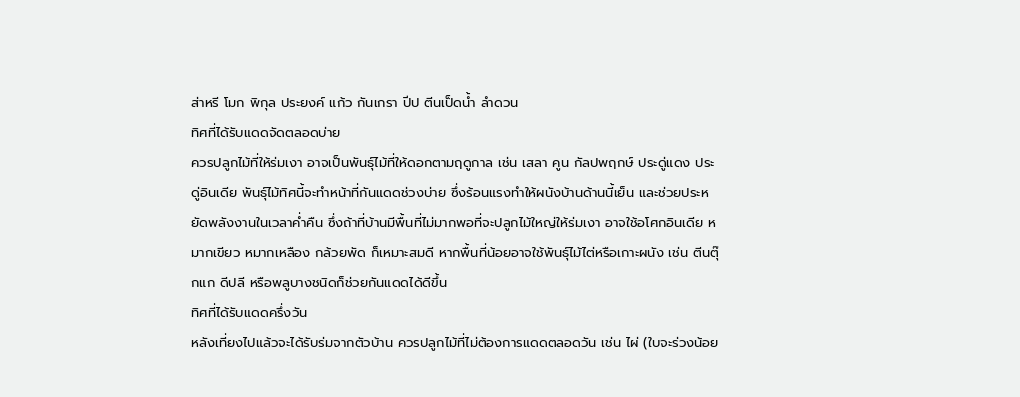ส่าหรี โมก พิกุล ประยงค์ แก้ว กันเกรา ปีป ตีนเป็ดน้ำ ลำดวน
ทิศที่ได้รับแดดจัดตลอดบ่าย
ควรปลูกไม้ที่ให้ร่มเงา อาจเป็นพันธุ์ไม้ที่ให้ดอกตามฤดูกาล เช่น เสลา คูน กัลปพฤกษ์ ประดู่แดง ประดู่อินเดีย พันธุ์ไม้ทิศนี้จะทำหน้าที่กันแดดช่วงบ่าย ซึ่งร้อนแรงทำให้ผนังบ้านด้านนี้เย็น และช่วยประหยัดพลังงานในเวลาค่ำคืน ซึ่งถ้าที่บ้านมีพื้นที่ไม่มากพอที่จะปลูกไม้ใหญ่ให้ร่มเงา อาจใช้อโศกอินเดีย หมากเขียว หมากเหลือง กล้วยพัด ก็เหมาะสมดี หากพื้นที่น้อยอาจใช้พันธุ์ไม้ไต่หรือเกาะผนัง เช่น ตีนตุ๊กแก ดีปลี หรือพลูบางชนิดก็ช่วยกันแดดได้ดีขึ้น
ทิศที่ได้รับแดดครึ่งวัน
หลังเที่ยงไปแล้วจะได้รับร่มจากตัวบ้าน ควรปลูกไม้ที่ไม่ต้องการแดดตลอดวัน เช่น ไผ่ (ใบจะร่วงน้อย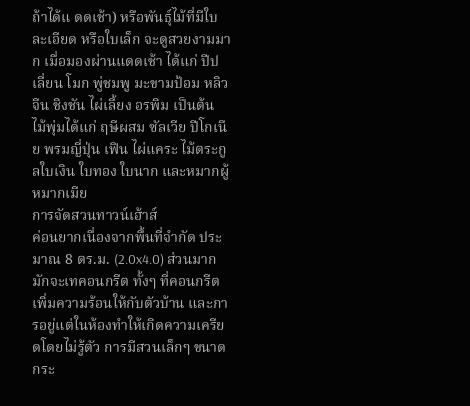ถ้าได้แ ดดเช้า) หรือพันธุ์ไม้ที่มีใบละเอียด หรือใบเล็ก จะดูสวยงามมาก เมื่อมองผ่านแดดเช้า ได้แก่ ปีป เลี่ยน โมก พู่ชมพู มะขามป้อม หลิวจีน ชิงชัน ไผ่เลี้ยง อรพิม เป็นต้น
ไม้พุ่มได้แก่ ฤษีผสม ซัลเวีย ปีโกเนีย พรมญี่ปุ่น เฟิน ไผ่แคระ ไม้ตระกูลใบเงิน ใบทอง ใบนาก และหมากผู้หมากเมีย
การจัดสวนทาวน์เฮ้าส์
ค่อนยากเนื่องจากพื้นที่จำกัด ประมาณ 8 ตร.ม. (2.0x4.0) ส่วนมากมักจะเทคอนกรีต ทั้งๆ ที่คอนกรีตเพิ่มความร้อนให้กับตัวบ้าน และการอยู่แต่ในห้องทำให้เกิดความเครียดโดยไม่รู้ตัว การมีสวนเล็กๆ ขนาดกระ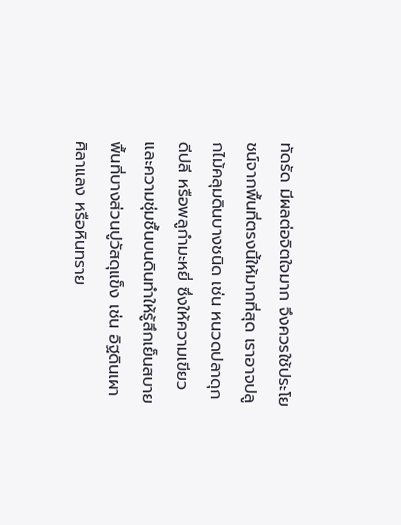ทัดรัด มีผลต่อจิตใจมาก จึงควรใช้ประโยชน์จากพื้นที่ตรงนี้ให้มากที่สุด เราอาจปลูกไม้คลุมดินบางชนิด เช่น หนวดปลาดุก ดีปลี หรือพลูกำมะหยี่ ซึ่งให้ความเขียวและความชุ่มชื้นบนดินทำให้รู้สึกเย็นสบาย พื้นที่บางส่วนปูวัสดุแข็ง เช่น อิฐดินเผา ศิลาแลง หรือหินทราย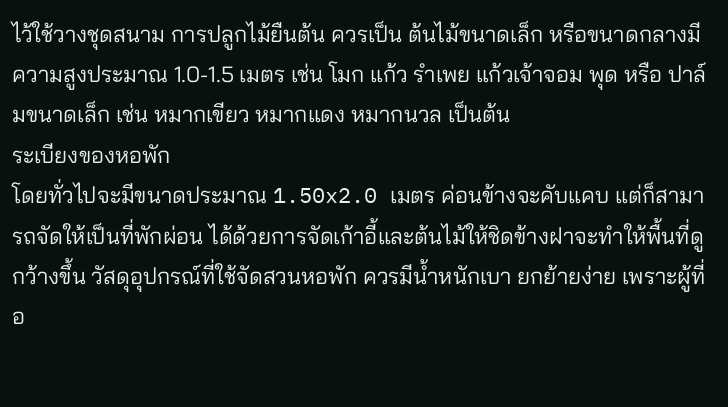ไว้ใช้วางชุดสนาม การปลูกไม้ยืนต้น ควรเป็น ต้นไม้ขนาดเล็ก หรือขนาดกลางมีความสูงประมาณ 1.0-1.5 เมตร เช่น โมก แก้ว รำเพย แก้วเจ้าจอม พุด หรือ ปาล์มขนาดเล็ก เช่น หมากเขียว หมากแดง หมากนวล เป็นต้น
ระเบียงของหอพัก
โดยทั่วไปจะมีขนาดประมาณ 1.50x2.0 เมตร ค่อนข้างจะคับแคบ แต่ก็สามารถจัดให้เป็นที่พักผ่อน ได้ด้วยการจัดเก้าอี้และต้นไม้ให้ชิดข้างฝาจะทำให้พื้นที่ดูกว้างขึ้น วัสดุอุปกรณ์ที่ใช้จัดสวนหอพัก ควรมีน้ำหนักเบา ยกย้ายง่าย เพราะผู้ที่อ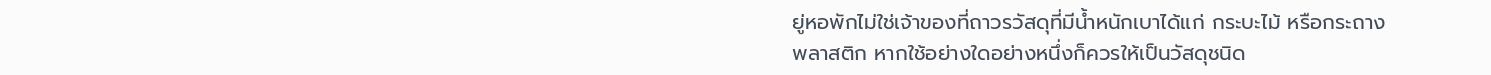ยู่หอพักไม่ใช่เจ้าของที่ถาวรวัสดุที่มีน้ำหนักเบาได้แก่ กระบะไม้ หรือกระถางพลาสติก หากใช้อย่างใดอย่างหนึ่งก็ควรให้เป็นวัสดุชนิด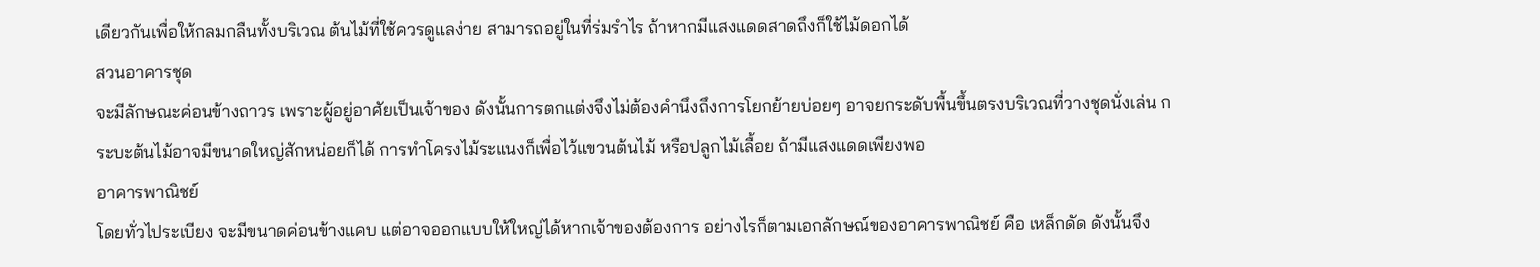เดียวกันเพื่อให้กลมกลืนทั้งบริเวณ ต้นไม้ที่ใช้ควรดูแลง่าย สามารถอยู่ในที่ร่มรำไร ถ้าหากมีแสงแดดสาดถึงก็ใช้ไม้ดอกได้
สวนอาคารชุด
จะมีลักษณะค่อนข้างถาวร เพราะผู้อยู่อาศัยเป็นเจ้าของ ดังนั้นการตกแต่งจึงไม่ต้องคำนึงถึงการโยกย้ายบ่อยๆ อาจยกระดับพื้นขึ้นตรงบริเวณที่วางชุดนั่งเล่น กระบะต้นไม้อาจมีขนาดใหญ่สักหน่อยก็ได้ การทำโครงไม้ระแนงก็เพื่อไว้แขวนต้นไม้ หรือปลูกไม้เลื้อย ถ้ามีแสงแดดเพียงพอ
อาคารพาณิชย์
โดยทั่วไประเบียง จะมีขนาดค่อนข้างแคบ แต่อาจออกแบบให้ใหญ่ได้หากเจ้าของต้องการ อย่างไรก็ตามเอกลักษณ์ของอาคารพาณิชย์ คือ เหล็กดัด ดังนั้นจึง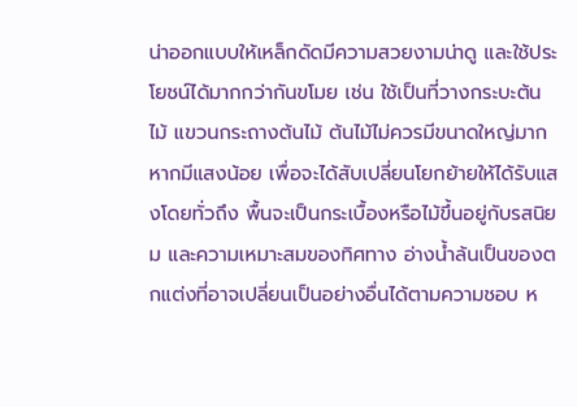น่าออกแบบให้เหล็กดัดมีความสวยงามน่าดู และใช้ประโยชน์ได้มากกว่ากันขโมย เช่น ใช้เป็นที่วางกระบะต้นไม้ แขวนกระถางต้นไม้ ต้นไม้ไม่ควรมีขนาดใหญ่มาก หากมีแสงน้อย เพื่อจะได้สับเปลี่ยนโยกย้ายให้ได้รับแสงโดยทั่วถึง พื้นจะเป็นกระเบื้องหรือไม้ขึ้นอยู่กับรสนิยม และความเหมาะสมของทิศทาง อ่างน้ำล้นเป็นของตกแต่งที่อาจเปลี่ยนเป็นอย่างอื่นได้ตามความชอบ ห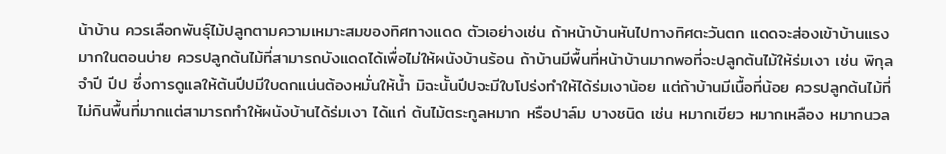น้าบ้าน ควรเลือกพันธุ์ไม้ปลูกตามความเหมาะสมของทิศทางแดด ตัวเอย่างเช่น ถ้าหน้าบ้านหันไปทางทิศตะวันตก แดดจะส่องเข้าบ้านแรงมากในตอนบ่าย ควรปลูกต้นไม้ที่สามารถบังแดดได้เพื่อไม่ให้ผนังบ้านร้อน ถ้าบ้านมีพื้นที่หน้าบ้านมากพอที่จะปลูกต้นไม้ให้ร่มเงา เช่น พิกุล จำปี ปีป ซึ่งการดูแลให้ต้นปีปมีใบดกแน่นต้องหมั่นให้น้ำ มิฉะนั้นปีปจะมีใบโปร่งทำให้ได้ร่มเงาน้อย แต่ถ้าบ้านมีเนื้อที่น้อย ควรปลูกต้นไม้ที่ไม่กินพื้นที่มากแต่สามารถทำให้ผนังบ้านได้ร่มเงา ได้แก่ ต้นไม้ตระกูลหมาก หรือปาล์ม บางชนิด เช่น หมากเขียว หมากเหลือง หมากนวล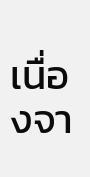เนื่องจา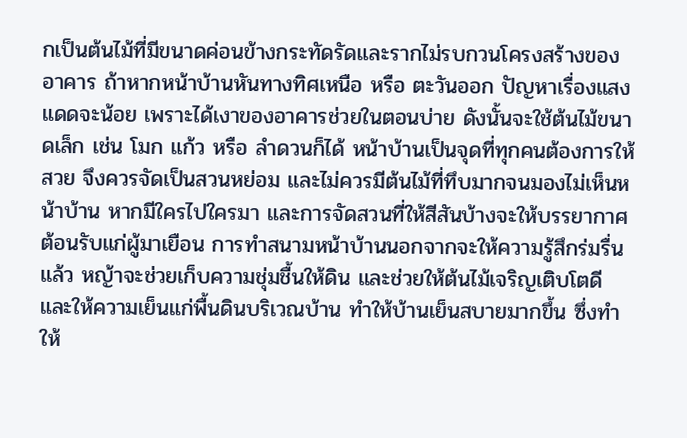กเป็นต้นไม้ที่มีขนาดค่อนข้างกระทัดรัดและรากไม่รบกวนโครงสร้างของอาคาร ถ้าหากหน้าบ้านหันทางทิศเหนือ หรือ ตะวันออก ปัญหาเรื่องแสงแดดจะน้อย เพราะได้เงาของอาคารช่วยในตอนบ่าย ดังนั้นจะใช้ต้นไม้ขนาดเล็ก เช่น โมก แก้ว หรือ ลำดวนก็ได้ หน้าบ้านเป็นจุดที่ทุกคนต้องการให้สวย จึงควรจัดเป็นสวนหย่อม และไม่ควรมีต้นไม้ที่ทึบมากจนมองไม่เห็นหน้าบ้าน หากมีใครไปใครมา และการจัดสวนที่ให้สีสันบ้างจะให้บรรยากาศต้อนรับแก่ผู้มาเยือน การทำสนามหน้าบ้านนอกจากจะให้ความรู้สึกร่มรื่นแล้ว หญ้าจะช่วยเก็บความชุ่มชื้นให้ดิน และช่วยให้ต้นไม้เจริญเติบโตดีและให้ความเย็นแก่พื้นดินบริเวณบ้าน ทำให้บ้านเย็นสบายมากขึ้น ซึ่งทำให้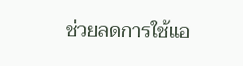ช่วยลดการใช้แอ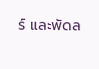ร์ และพัดล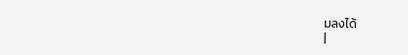มลงได้
|